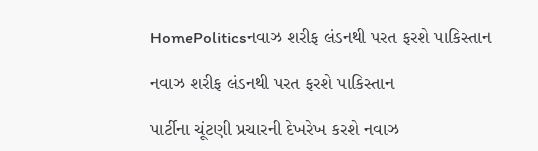HomePoliticsનવાઝ શરીફ લંડનથી પરત ફરશે પાકિસ્તાન

નવાઝ શરીફ લંડનથી પરત ફરશે પાકિસ્તાન

પાર્ટીના ચૂંટણી પ્રચારની દેખરેખ કરશે નવાઝ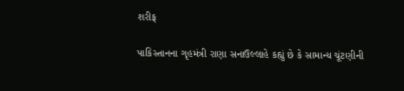શરીફ

પાકિસ્તાનના ગૃહમંત્રી રાણા સનાઉલ્લાહે કહ્યું છે કે સામાન્ય ચૂંટણીની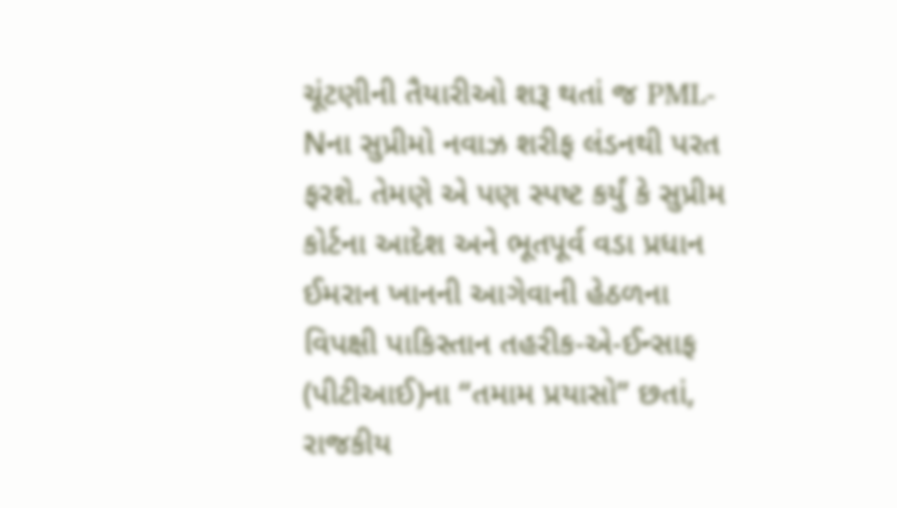ચૂંટણીની તૈયારીઓ શરૂ થતાં જ PML-Nના સુપ્રીમો નવાઝ શરીફ લંડનથી પરત ફરશે. તેમણે એ પણ સ્પષ્ટ કર્યું કે સુપ્રીમ કોર્ટના આદેશ અને ભૂતપૂર્વ વડા પ્રધાન ઈમરાન ખાનની આગેવાની હેઠળના વિપક્ષી પાકિસ્તાન તહરીક-એ-ઈન્સાફ (પીટીઆઈ)ના “તમામ પ્રયાસો” છતાં, રાજકીય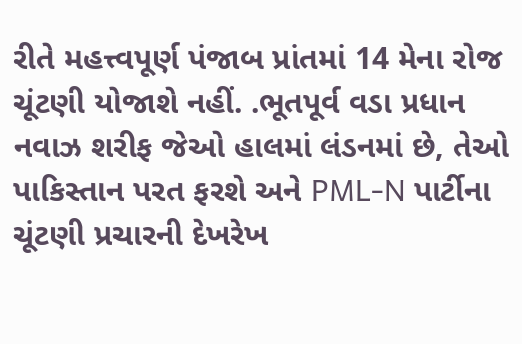રીતે મહત્ત્વપૂર્ણ પંજાબ પ્રાંતમાં 14 મેના રોજ ચૂંટણી યોજાશે નહીં. .ભૂતપૂર્વ વડા પ્રધાન નવાઝ શરીફ જેઓ હાલમાં લંડનમાં છે, તેઓ પાકિસ્તાન પરત ફરશે અને PML-N પાર્ટીના ચૂંટણી પ્રચારની દેખરેખ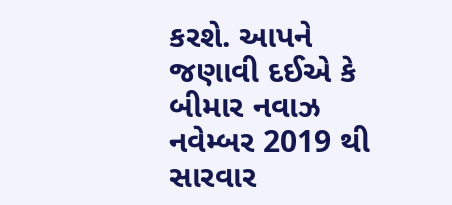કરશે. આપને જણાવી દઈએ કે બીમાર નવાઝ નવેમ્બર 2019 થી સારવાર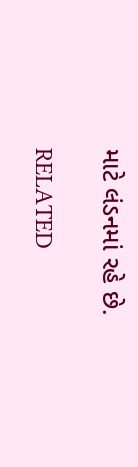માટે લંડનમાં રહે છે.

RELATED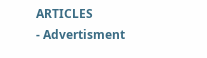ARTICLES
- Advertisment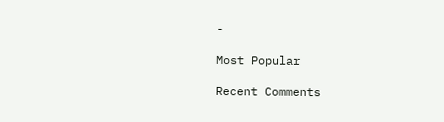-

Most Popular

Recent Comments